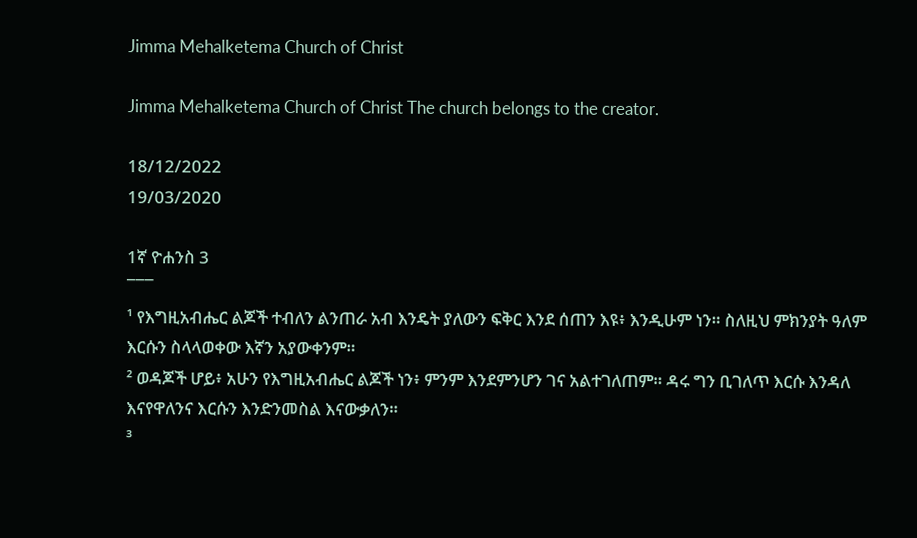Jimma Mehalketema Church of Christ

Jimma Mehalketema Church of Christ The church belongs to the creator.

18/12/2022
19/03/2020

1ኛ ዮሐንስ 3
¯¯¯
¹ የእግዚአብሔር ልጆች ተብለን ልንጠራ አብ እንዴት ያለውን ፍቅር እንደ ሰጠን እዩ፥ እንዲሁም ነን። ስለዚህ ምክንያት ዓለም እርሱን ስላላወቀው እኛን አያውቀንም።
² ወዳጆች ሆይ፥ አሁን የእግዚአብሔር ልጆች ነን፥ ምንም እንደምንሆን ገና አልተገለጠም። ዳሩ ግን ቢገለጥ እርሱ እንዳለ እናየዋለንና እርሱን እንድንመስል እናውቃለን።
³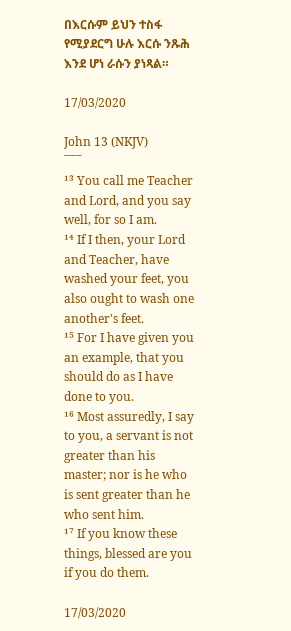በእርሱም ይህን ተስፋ የሚያደርግ ሁሉ እርሱ ንጹሕ እንደ ሆነ ራሱን ያነጻል።

17/03/2020

John 13 (NKJV)
¯¯¯
¹³ You call me Teacher and Lord, and you say well, for so I am.
¹⁴ If I then, your Lord and Teacher, have washed your feet, you also ought to wash one another's feet.
¹⁵ For I have given you an example, that you should do as I have done to you.
¹⁶ Most assuredly, I say to you, a servant is not greater than his master; nor is he who is sent greater than he who sent him.
¹⁷ If you know these things, blessed are you if you do them.

17/03/2020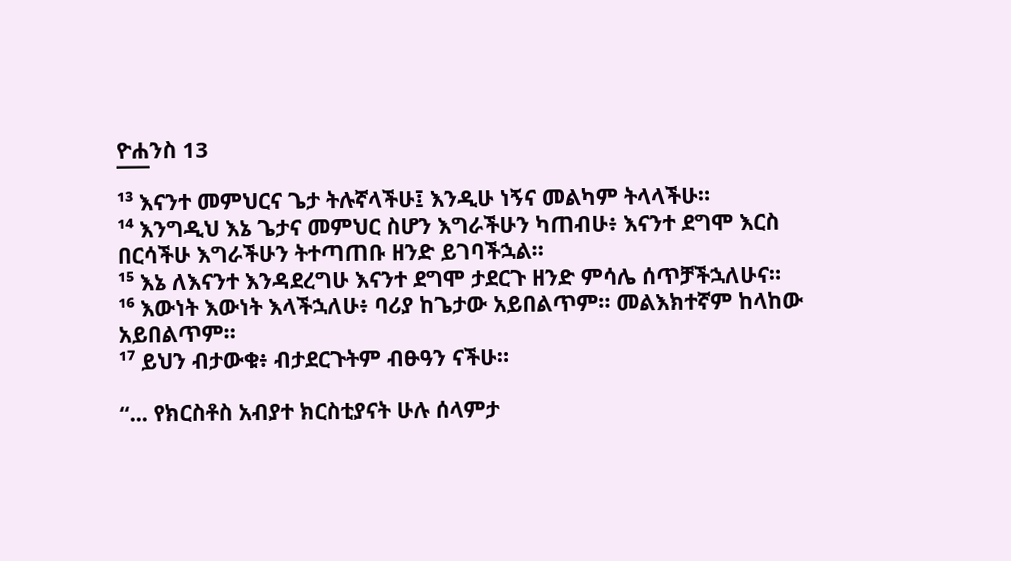ዮሐንስ 13
¯¯¯
¹³ እናንተ መምህርና ጌታ ትሉኛላችሁ፤ እንዲሁ ነኝና መልካም ትላላችሁ።
¹⁴ እንግዲህ እኔ ጌታና መምህር ስሆን እግራችሁን ካጠብሁ፥ እናንተ ደግሞ እርስ በርሳችሁ እግራችሁን ትተጣጠቡ ዘንድ ይገባችኋል።
¹⁵ እኔ ለእናንተ እንዳደረግሁ እናንተ ደግሞ ታደርጉ ዘንድ ምሳሌ ሰጥቻችኋለሁና።
¹⁶ እውነት እውነት እላችኋለሁ፥ ባሪያ ከጌታው አይበልጥም። መልእክተኛም ከላከው አይበልጥም።
¹⁷ ይህን ብታውቁ፥ ብታደርጉትም ብፁዓን ናችሁ።

“... የክርስቶስ አብያተ ክርስቲያናት ሁሉ ሰላምታ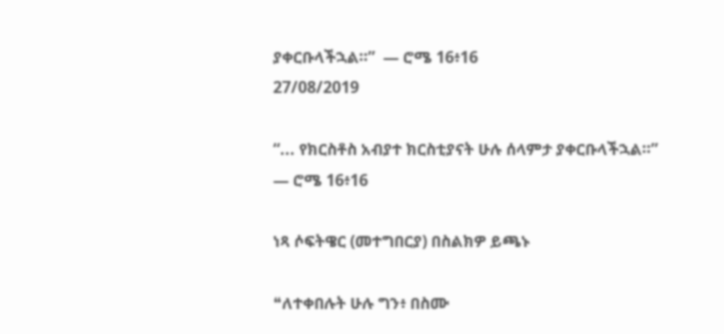ያቀርቡላችኋል።”  — ሮሜ 16፥16
27/08/2019

“... የክርስቶስ አብያተ ክርስቲያናት ሁሉ ሰላምታ ያቀርቡላችኋል።”
— ሮሜ 16፥16

ነጻ ሶፍትዌር (መተግበርያ) በስልክዎ ይጫኑ

❝ለተቀበሉት ሁሉ ግን፥ በስሙ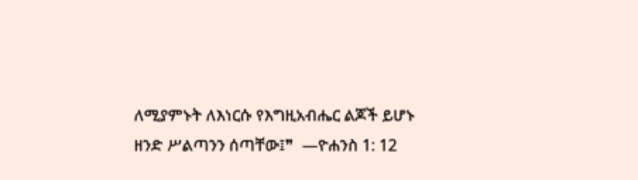ለሚያምኑት ለእነርሱ የእግዚአብሔር ልጆች ይሆኑ ዘንድ ሥልጣንን ሰጣቸው፤❞  —ዮሐንስ 1: 12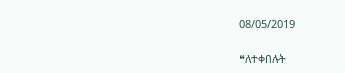08/05/2019

❝ለተቀበሉት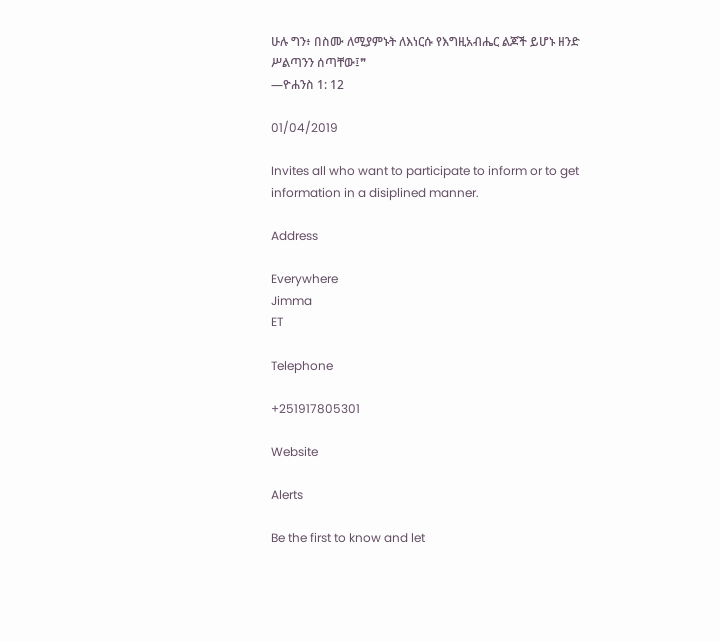ሁሉ ግን፥ በስሙ ለሚያምኑት ለእነርሱ የእግዚአብሔር ልጆች ይሆኑ ዘንድ ሥልጣንን ሰጣቸው፤❞
—ዮሐንስ 1: 12

01/04/2019

Invites all who want to participate to inform or to get information in a disiplined manner.

Address

Everywhere
Jimma
ET

Telephone

+251917805301

Website

Alerts

Be the first to know and let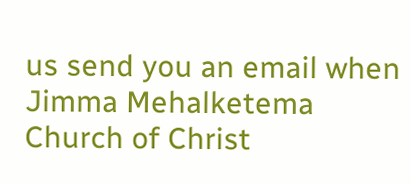us send you an email when Jimma Mehalketema Church of Christ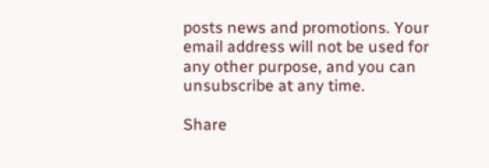posts news and promotions. Your email address will not be used for any other purpose, and you can unsubscribe at any time.

Share